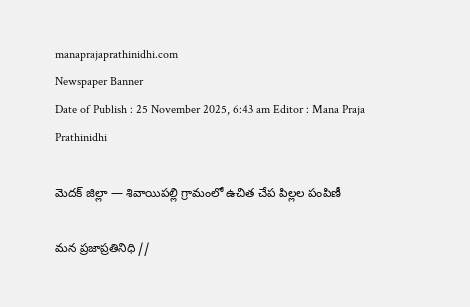manaprajaprathinidhi.com
Newspaper Banner
Date of Publish : 25 November 2025, 6:43 am Editor : Mana Praja Prathinidhi

మెదక్ జిల్లా — శివాయిపల్లి గ్రామంలో ఉచిత చేప పిల్లల పంపిణీ

మన ప్రజాప్రతినిధి //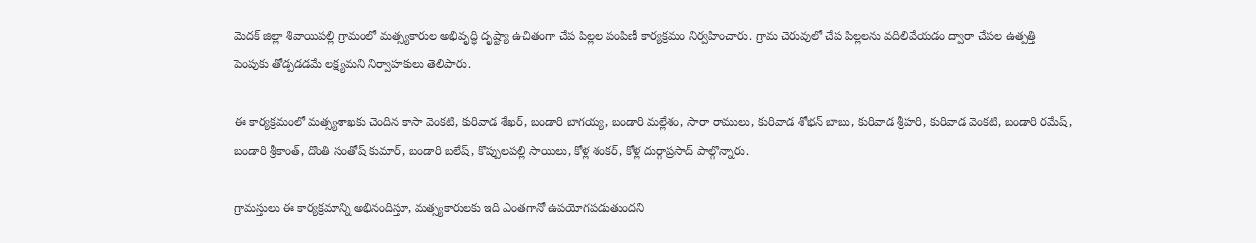మెదక్ జిల్లా శివాయిపల్లి గ్రామంలో మత్స్యకారుల అభివృద్ధి దృష్ట్యా ఉచితంగా చేప పిల్లల పంపిణీ కార్యక్రమం నిర్వహించారు. గ్రామ చెరువులో చేప పిల్లలను వదిలివేయడం ద్వారా చేపల ఉత్పత్తి పెంపుకు తోడ్పడడమే లక్ష్యమని నిర్వాహకులు తెలిపారు.

ఈ కార్యక్రమంలో మత్స్యశాఖకు చెందిన కాసా వెంకటి, కురివాడ శేఖర్, బండారి బాగయ్య, బండారి మల్లేశం, సారా రాములు, కురివాడ శోభన్ బాబు, కురివాడ శ్రీహరి, కురివాడ వెంకటి, బండారి రమేష్, బండారి శ్రీకాంత్, దొంతి సంతోష్ కుమార్, బండారి బలేష్, కొప్పులపల్లి సాయిలు, కోళ్ల శంకర్, కోళ్ల దుర్గాప్రసాద్ పాల్గొన్నారు.

గ్రామస్తులు ఈ కార్యక్రమాన్ని అభినందిస్తూ, మత్స్యకారులకు ఇది ఎంతగానో ఉపయోగపడుతుందని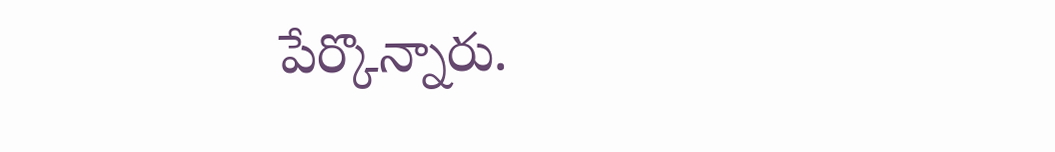పేర్కొన్నారు.